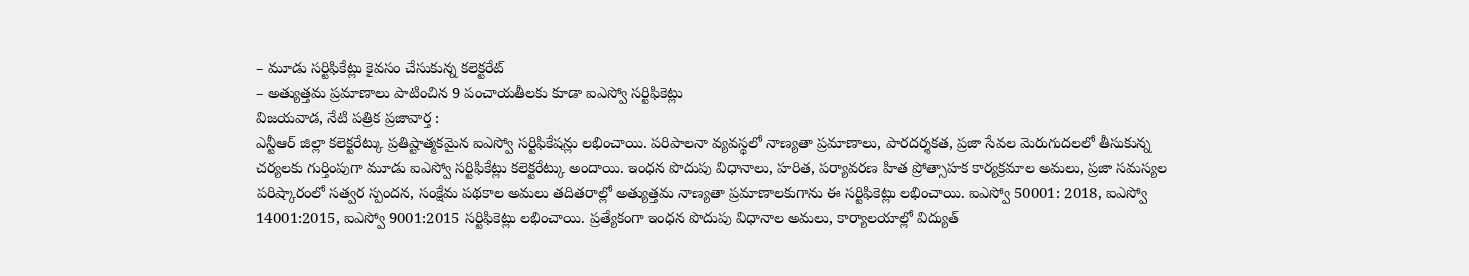– మూడు సర్టిఫికేట్లు కైవసం చేసుకున్న కలెక్టరేట్
– అత్యుత్తమ ప్రమాణాలు పాటించిన 9 పంచాయతీలకు కూడా ఐఎస్వో సర్టిఫికెట్లు
విజయవాడ, నేటి పత్రిక ప్రజావార్త :
ఎన్టీఆర్ జిల్లా కలెక్టరేట్కు ప్రతిష్టాత్మకమైన ఐఎస్వో సర్టిఫికేషన్లు లభించాయి. పరిపాలనా వ్యవస్థలో నాణ్యతా ప్రమాణాలు, పారదర్శకత, ప్రజా సేవల మెరుగుదలలో తీసుకున్న చర్యలకు గుర్తింపుగా మూడు ఐఎస్వో సర్టిఫికేట్లు కలెక్టరేట్కు అందాయి. ఇంధన పొదుపు విధానాలు, హరిత, పర్యావరణ హిత ప్రోత్సాహక కార్యక్రమాల అమలు, ప్రజా సమస్యల పరిష్కారంలో సత్వర స్పందన, సంక్షేమ పథకాల అమలు తదితరాల్లో అత్యుత్తమ నాణ్యతా ప్రమాణాలకుగాను ఈ సర్టిఫికెట్లు లభించాయి. ఐఎస్వో 50001: 2018, ఐఎస్వో 14001:2015, ఐఎస్వో 9001:2015 సర్టిఫికెట్లు లభించాయి. ప్రత్యేకంగా ఇంధన పొదుపు విధానాల అమలు, కార్యాలయాల్లో విద్యుత్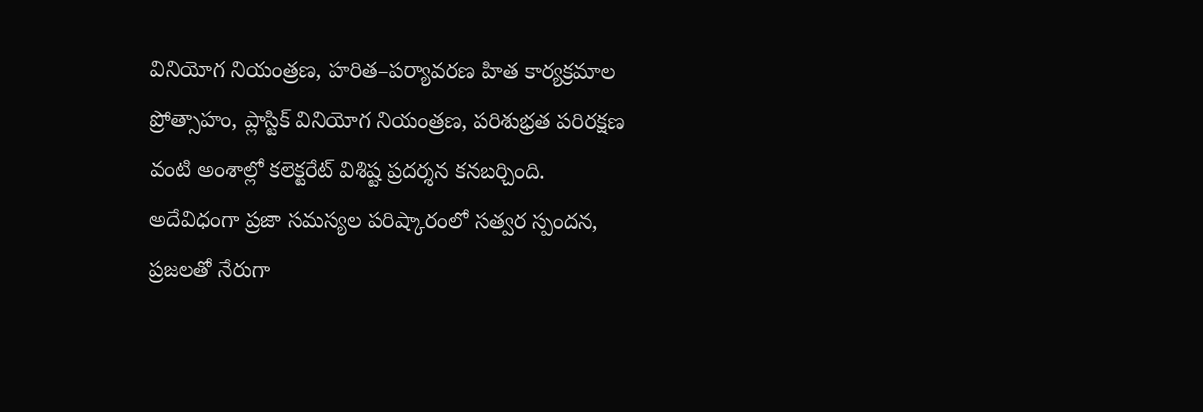వినియోగ నియంత్రణ, హరిత–పర్యావరణ హిత కార్యక్రమాల ప్రోత్సాహం, ప్లాస్టిక్ వినియోగ నియంత్రణ, పరిశుభ్రత పరిరక్షణ వంటి అంశాల్లో కలెక్టరేట్ విశిష్ట ప్రదర్శన కనబర్చింది. అదేవిధంగా ప్రజా సమస్యల పరిష్కారంలో సత్వర స్పందన, ప్రజలతో నేరుగా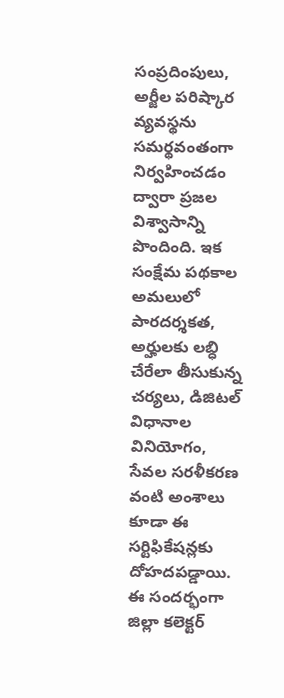సంప్రదింపులు, అర్జీల పరిష్కార వ్యవస్థను సమర్థవంతంగా నిర్వహించడం ద్వారా ప్రజల విశ్వాసాన్ని పొందింది. ఇక సంక్షేమ పథకాల అమలులో పారదర్శకత, అర్హులకు లబ్ధి చేరేలా తీసుకున్న చర్యలు, డిజిటల్ విధానాల వినియోగం, సేవల సరళీకరణ వంటి అంశాలు కూడా ఈ సర్టిఫికేషన్లకు దోహదపడ్డాయి. ఈ సందర్భంగా జిల్లా కలెక్టర్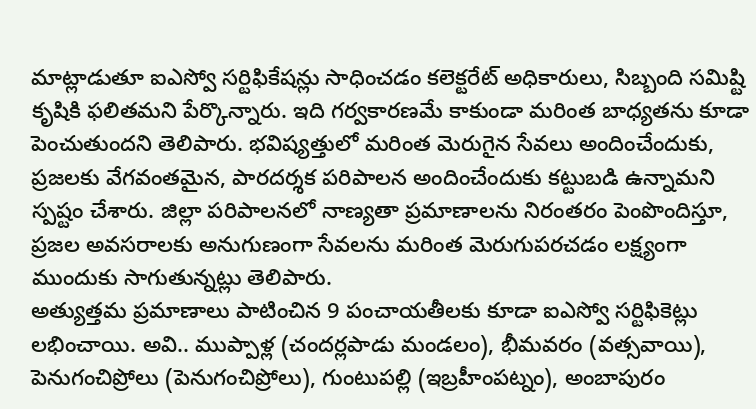మాట్లాడుతూ ఐఎస్వో సర్టిఫికేషన్లు సాధించడం కలెక్టరేట్ అధికారులు, సిబ్బంది సమిష్టి కృషికి ఫలితమని పేర్కొన్నారు. ఇది గర్వకారణమే కాకుండా మరింత బాధ్యతను కూడా పెంచుతుందని తెలిపారు. భవిష్యత్తులో మరింత మెరుగైన సేవలు అందించేందుకు, ప్రజలకు వేగవంతమైన, పారదర్శక పరిపాలన అందించేందుకు కట్టుబడి ఉన్నామని స్పష్టం చేశారు. జిల్లా పరిపాలనలో నాణ్యతా ప్రమాణాలను నిరంతరం పెంపొందిస్తూ, ప్రజల అవసరాలకు అనుగుణంగా సేవలను మరింత మెరుగుపరచడం లక్ష్యంగా ముందుకు సాగుతున్నట్లు తెలిపారు.
అత్యుత్తమ ప్రమాణాలు పాటించిన 9 పంచాయతీలకు కూడా ఐఎస్వో సర్టిఫికెట్లు లభించాయి. అవి.. ముప్పాళ్ల (చందర్లపాడు మండలం), భీమవరం (వత్సవాయి), పెనుగంచిప్రోలు (పెనుగంచిప్రోలు), గుంటుపల్లి (ఇబ్రహీంపట్నం), అంబాపురం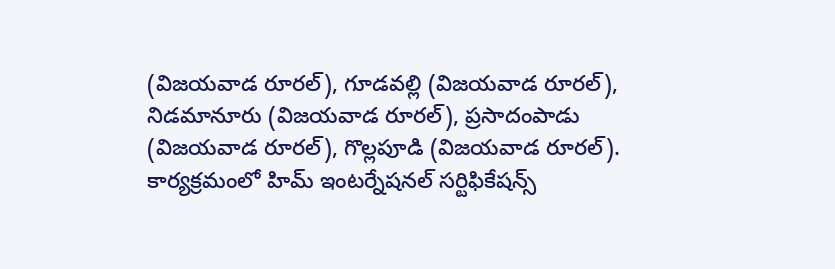(విజయవాడ రూరల్), గూడవల్లి (విజయవాడ రూరల్), నిడమానూరు (విజయవాడ రూరల్), ప్రసాదంపాడు (విజయవాడ రూరల్), గొల్లపూడి (విజయవాడ రూరల్).
కార్యక్రమంలో హిమ్ ఇంటర్నేషనల్ సర్టిఫికేషన్స్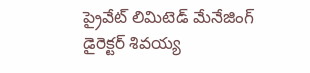ప్రైవేట్ లిమిటెడ్ మేనేజింగ్ డైరెక్టర్ శివయ్య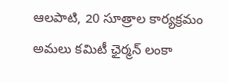ఆలపాటి, 20 సూత్రాల కార్యక్రమం అమలు కమిటీ ఛైర్మన్ లంకా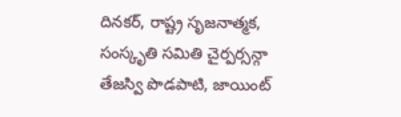దినకర్, రాష్ట్ర సృజనాత్మక, సంస్కృతి సమితి చైర్పర్సన్గా తేజస్వి పొడపాటి, జాయింట్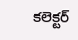కలెక్టర్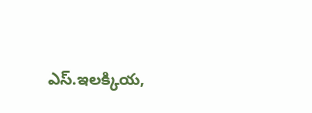ఎస్.ఇలక్కియ,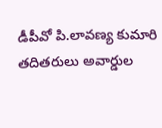డీపీవో పి.లావణ్య కుమారి తదితరులు అవార్డుల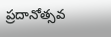ప్రదానోత్సవ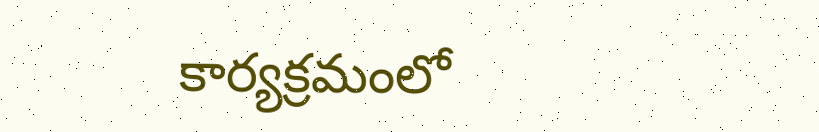కార్యక్రమంలో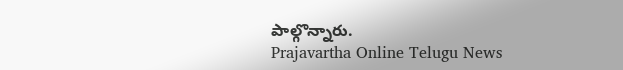పాల్గొన్నారు.
Prajavartha Online Telugu News